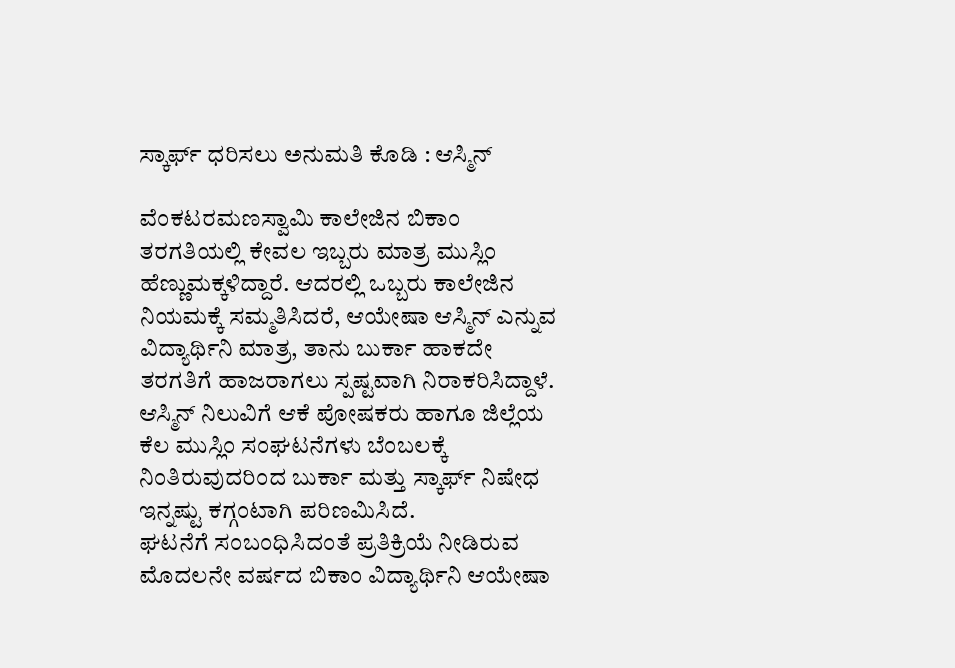ಸ್ಕಾರ್ಫ್ ಧರಿಸಲು ಅನುಮತಿ ಕೊಡಿ : ಆಸ್ಮಿನ್

ವೆಂಕಟರಮಣಸ್ವಾಮಿ ಕಾಲೇಜಿನ ಬಿಕಾಂ ತರಗತಿಯಲ್ಲಿ ಕೇವಲ ಇಬ್ಬರು ಮಾತ್ರ ಮುಸ್ಲಿಂ ಹೆಣ್ಣುಮಕ್ಕಳಿದ್ದಾರೆ. ಆದರಲ್ಲಿ ಒಬ್ಬರು ಕಾಲೇಜಿನ ನಿಯಮಕ್ಕೆ ಸಮ್ಮತಿಸಿದರೆ, ಆಯೇಷಾ ಆಸ್ಮಿನ್ ಎನ್ನುವ ವಿದ್ಯಾರ್ಥಿನಿ ಮಾತ್ರ, ತಾನು ಬುರ್ಕಾ ಹಾಕದೇ ತರಗತಿಗೆ ಹಾಜರಾಗಲು ಸ್ಪಷ್ಟವಾಗಿ ನಿರಾಕರಿಸಿದ್ದಾಳೆ. ಆಸ್ಮಿನ್ ನಿಲುವಿಗೆ ಆಕೆ ಪೋಷಕರು ಹಾಗೂ ಜಿಲ್ಲೆಯ ಕೆಲ ಮುಸ್ಲಿಂ ಸಂಘಟನೆಗಳು ಬೆಂಬಲಕ್ಕೆ ನಿಂತಿರುವುದರಿಂದ ಬುರ್ಕಾ ಮತ್ತು ಸ್ಕಾರ್ಫ್ ನಿಷೇಧ ಇನ್ನಷ್ಟು ಕಗ್ಗಂಟಾಗಿ ಪರಿಣಮಿಸಿದೆ.
ಘಟನೆಗೆ ಸಂಬಂಧಿಸಿದಂತೆ ಪ್ರತಿಕ್ರಿಯೆ ನೀಡಿರುವ ಮೊದಲನೇ ವರ್ಷದ ಬಿಕಾಂ ವಿದ್ಯಾರ್ಥಿನಿ ಆಯೇಷಾ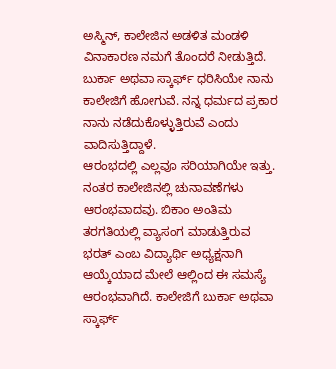ಅಸ್ಮಿನ್, ಕಾಲೇಜಿನ ಅಡಳಿತ ಮಂಡಳಿ ವಿನಾಕಾರಣ ನಮಗೆ ತೊಂದರೆ ನೀಡುತ್ತಿದೆ. ಬುರ್ಕಾ ಅಥವಾ ಸ್ಕಾರ್ಫ್ ಧರಿಸಿಯೇ ನಾನು ಕಾಲೇಜಿಗೆ ಹೋಗುವೆ. ನನ್ನ ಧರ್ಮದ ಪ್ರಕಾರ ನಾನು ನಡೆದುಕೊಳ್ಳುತ್ತಿರುವೆ ಎಂದು ವಾದಿಸುತ್ತಿದ್ದಾಳೆ.
ಆರಂಭದಲ್ಲಿ ಎಲ್ಲವೂ ಸರಿಯಾಗಿಯೇ ಇತ್ತು. ನಂತರ ಕಾಲೇಜಿನಲ್ಲಿ ಚುನಾವಣೆಗಳು ಆರಂಭವಾದವು. ಬಿಕಾಂ ಅಂತಿಮ ತರಗತಿಯಲ್ಲಿ ವ್ಯಾಸಂಗ ಮಾಡುತ್ತಿರುವ ಭರತ್ ಎಂಬ ವಿದ್ಯಾರ್ಥಿ ಅಧ್ಯಕ್ಷನಾಗಿ ಆಯ್ಕೆಯಾದ ಮೇಲೆ ಆಲ್ಲಿಂದ ಈ ಸಮಸ್ಯೆ ಆರಂಭವಾಗಿದೆ. ಕಾಲೇಜಿಗೆ ಬುರ್ಕಾ ಅಥವಾ ಸ್ಕಾರ್ಫ್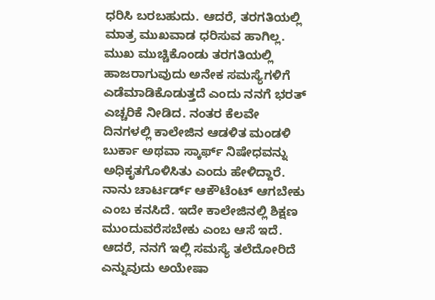ಧರಿಸಿ ಬರಬಹುದು. ಆದರೆ, ತರಗತಿಯಲ್ಲಿ ಮಾತ್ರ ಮುಖವಾಡ ಧರಿಸುವ ಹಾಗಿಲ್ಲ. ಮುಖ ಮುಚ್ಚಿಕೊಂಡು ತರಗತಿಯಲ್ಲಿ ಹಾಜರಾಗುವುದು ಅನೇಕ ಸಮಸ್ಯೆಗಳಿಗೆ ಎಡೆಮಾಡಿಕೊಡುತ್ತದೆ ಎಂದು ನನಗೆ ಭರತ್ ಎಚ್ಚರಿಕೆ ನೀಡಿದ. ನಂತರ ಕೆಲವೇ ದಿನಗಳಲ್ಲಿ ಕಾಲೇಜಿನ ಆಡಳಿತ ಮಂಡಳಿ ಬುರ್ಕಾ ಅಥವಾ ಸ್ಕಾರ್ಫ್ ನಿಷೇಧವನ್ನು ಅಧಿಕೃತಗೊಳಿಸಿತು ಎಂದು ಹೇಳಿದ್ದಾರೆ.
ನಾನು ಚಾರ್ಟರ್ಡ್ ಆಕೌಟೆಂಟ್ ಆಗಬೇಕು ಎಂಬ ಕನಸಿದೆ. ಇದೇ ಕಾಲೇಜಿನಲ್ಲಿ ಶಿಕ್ಷಣ ಮುಂದುವರೆಸಬೇಕು ಎಂಬ ಆಸೆ ಇದೆ. ಆದರೆ, ನನಗೆ ಇಲ್ಲಿ ಸಮಸ್ಯೆ ತಲೆದೋರಿದೆ ಎನ್ನುವುದು ಅಯೇಷಾ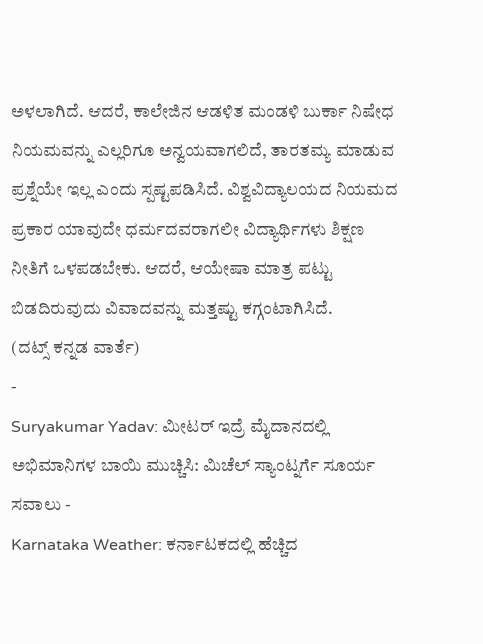ಅಳಲಾಗಿದೆ. ಆದರೆ, ಕಾಲೇಜಿನ ಆಡಳಿತ ಮಂಡಳಿ ಬುರ್ಕಾ ನಿಷೇಧ ನಿಯಮವನ್ನು ಎಲ್ಲರಿಗೂ ಅನ್ವಯವಾಗಲಿದೆ, ತಾರತಮ್ಯ ಮಾಡುವ ಪ್ರಶ್ನೆಯೇ ಇಲ್ಲ ಎಂದು ಸ್ಪಷ್ಟಪಡಿಸಿದೆ. ವಿಶ್ವವಿದ್ಯಾಲಯದ ನಿಯಮದ ಪ್ರಕಾರ ಯಾವುದೇ ಧರ್ಮದವರಾಗಲೀ ವಿದ್ಯಾರ್ಥಿಗಳು ಶಿಕ್ಷಣ ನೀತಿಗೆ ಒಳಪಡಬೇಕು. ಆದರೆ, ಆಯೇಷಾ ಮಾತ್ರ ಪಟ್ಟು ಬಿಡದಿರುವುದು ವಿವಾದವನ್ನು ಮತ್ತಷ್ಟು ಕಗ್ಗಂಟಾಗಿಸಿದೆ.
(ದಟ್ಸ್ ಕನ್ನಡ ವಾರ್ತೆ)
-
Suryakumar Yadav: ಮೀಟರ್ ಇದ್ರೆ ಮೈದಾನದಲ್ಲಿ ಅಭಿಮಾನಿಗಳ ಬಾಯಿ ಮುಚ್ಚಿಸಿ: ಮಿಚೆಲ್ ಸ್ಯಾಂಟ್ನರ್ಗೆ ಸೂರ್ಯ ಸವಾಲು -
Karnataka Weather: ಕರ್ನಾಟಕದಲ್ಲಿ ಹೆಚ್ಚಿದ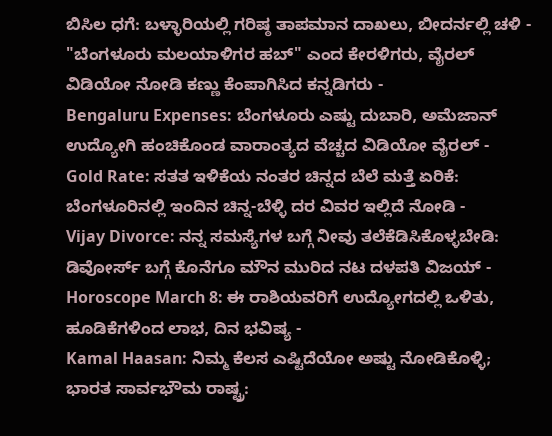ಬಿಸಿಲ ಧಗೆ: ಬಳ್ಳಾರಿಯಲ್ಲಿ ಗರಿಷ್ಠ ತಾಪಮಾನ ದಾಖಲು, ಬೀದರ್ನಲ್ಲಿ ಚಳಿ -
"ಬೆಂಗಳೂರು ಮಲಯಾಳಿಗರ ಹಬ್" ಎಂದ ಕೇರಳಿಗರು, ವೈರಲ್ ವಿಡಿಯೋ ನೋಡಿ ಕಣ್ಣು ಕೆಂಪಾಗಿಸಿದ ಕನ್ನಡಿಗರು -
Bengaluru Expenses: ಬೆಂಗಳೂರು ಎಷ್ಟು ದುಬಾರಿ, ಅಮೆಜಾನ್ ಉದ್ಯೋಗಿ ಹಂಚಿಕೊಂಡ ವಾರಾಂತ್ಯದ ವೆಚ್ಚದ ವಿಡಿಯೋ ವೈರಲ್ -
Gold Rate: ಸತತ ಇಳಿಕೆಯ ನಂತರ ಚಿನ್ನದ ಬೆಲೆ ಮತ್ತೆ ಏರಿಕೆ: ಬೆಂಗಳೂರಿನಲ್ಲಿ ಇಂದಿನ ಚಿನ್ನ-ಬೆಳ್ಳಿ ದರ ವಿವರ ಇಲ್ಲಿದೆ ನೋಡಿ -
Vijay Divorce: ನನ್ನ ಸಮಸ್ಯೆಗಳ ಬಗ್ಗೆ ನೀವು ತಲೆಕೆಡಿಸಿಕೊಳ್ಳಬೇಡಿ: ಡಿವೋರ್ಸ್ ಬಗ್ಗೆ ಕೊನೆಗೂ ಮೌನ ಮುರಿದ ನಟ ದಳಪತಿ ವಿಜಯ್ -
Horoscope March 8: ಈ ರಾಶಿಯವರಿಗೆ ಉದ್ಯೋಗದಲ್ಲಿ ಒಳಿತು, ಹೂಡಿಕೆಗಳಿಂದ ಲಾಭ, ದಿನ ಭವಿಷ್ಯ -
Kamal Haasan: ನಿಮ್ಮ ಕೆಲಸ ಎಷ್ಟಿದೆಯೋ ಅಷ್ಟು ನೋಡಿಕೊಳ್ಳಿ; ಭಾರತ ಸಾರ್ವಭೌಮ ರಾಷ್ಟ್ರ: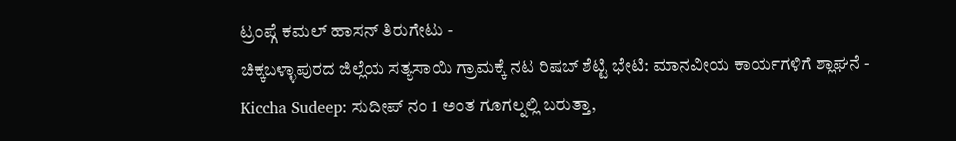ಟ್ರಂಪ್ಗೆ ಕಮಲ್ ಹಾಸನ್ ತಿರುಗೇಟು -
ಚಿಕ್ಕಬಳ್ಳಾಪುರದ ಜಿಲ್ಲೆಯ ಸತ್ಯಸಾಯಿ ಗ್ರಾಮಕ್ಕೆ ನಟ ರಿಷಬ್ ಶೆಟ್ಟಿ ಭೇಟಿ: ಮಾನವೀಯ ಕಾರ್ಯಗಳಿಗೆ ಶ್ಲಾಘನೆ -
Kiccha Sudeep: ಸುದೀಪ್ ನಂ 1 ಅಂತ ಗೂಗಲ್ನಲ್ಲಿ ಬರುತ್ತಾ,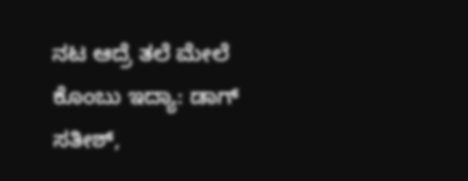ನಟ ಆದ್ರೆ ತಲೆ ಮೇಲೆ ಕೊಂಬು ಇದ್ಯಾ: ಡಾಗ್ ಸತೀಶ್,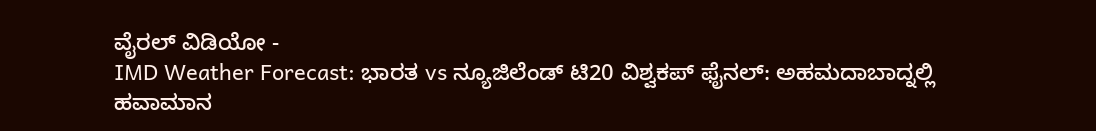ವೈರಲ್ ವಿಡಿಯೋ -
IMD Weather Forecast: ಭಾರತ vs ನ್ಯೂಜಿಲೆಂಡ್ ಟಿ20 ವಿಶ್ವಕಪ್ ಫೈನಲ್: ಅಹಮದಾಬಾದ್ನಲ್ಲಿ ಹವಾಮಾನ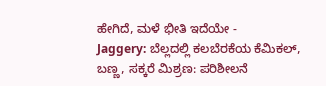ಹೇಗಿದೆ, ಮಳೆ ಭೀತಿ ಇದೆಯೇ -
Jaggery: ಬೆಲ್ಲದಲ್ಲಿ ಕಲಬೆರಕೆಯ ಕೆಮಿಕಲ್, ಬಣ್ಣ, ಸಕ್ಕರೆ ಮಿಶ್ರಣ: ಪರಿಶೀಲನೆ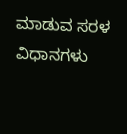ಮಾಡುವ ಸರಳ ವಿಧಾನಗಳು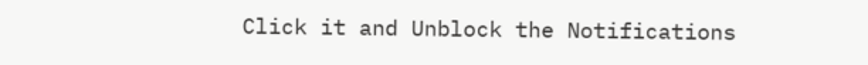Click it and Unblock the Notifications